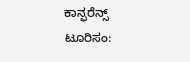ಕಾನ್ಫರೆನ್ಸ್‌ ಟೂರಿಸಂ: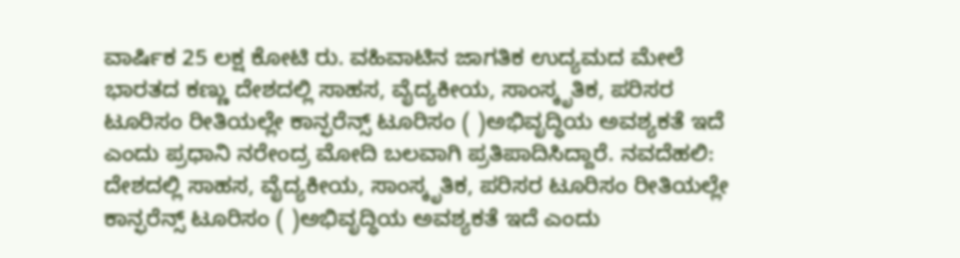ವಾರ್ಷಿಕ 25 ಲಕ್ಷ ಕೋಟಿ ರು. ವಹಿವಾಟಿನ ಜಾಗತಿಕ ಉದ್ಯಮದ ಮೇಲೆ ಭಾರತದ ಕಣ್ಣು ದೇಶದಲ್ಲಿ ಸಾಹಸ, ವೈದ್ಯಕೀಯ, ಸಾಂಸ್ಕೃತಿಕ, ಪರಿಸರ ಟೂರಿಸಂ ರೀತಿಯಲ್ಲೇ ಕಾನ್ಫರೆನ್ಸ್‌ ಟೂರಿಸಂ ( )ಅಭಿವೃದ್ಧಿಯ ಅವಶ್ಯಕತೆ ಇದೆ ಎಂದು ಪ್ರಧಾನಿ ನರೇಂದ್ರ ಮೋದಿ ಬಲವಾಗಿ ಪ್ರತಿಪಾದಿಸಿದ್ದಾರೆ. ನವದೆಹಲಿ: ದೇಶದಲ್ಲಿ ಸಾಹಸ, ವೈದ್ಯಕೀಯ, ಸಾಂಸ್ಕೃತಿಕ, ಪರಿಸರ ಟೂರಿಸಂ ರೀತಿಯಲ್ಲೇ ಕಾನ್ಫರೆನ್ಸ್‌ ಟೂರಿಸಂ ( )ಅಭಿವೃದ್ಧಿಯ ಅವಶ್ಯಕತೆ ಇದೆ ಎಂದು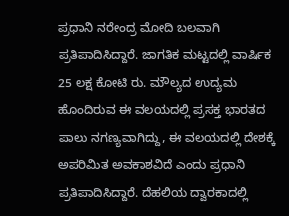ಪ್ರಧಾನಿ ನರೇಂದ್ರ ಮೋದಿ ಬಲವಾಗಿ ಪ್ರತಿಪಾದಿಸಿದ್ದಾರೆ. ಜಾಗತಿಕ ಮಟ್ಟದಲ್ಲಿ ವಾರ್ಷಿಕ 25 ಲಕ್ಷ ಕೋಟಿ ರು. ಮೌಲ್ಯದ ಉದ್ಯಮ ಹೊಂದಿರುವ ಈ ವಲಯದಲ್ಲಿ ಪ್ರಸಕ್ತ ಭಾರತದ ಪಾಲು ನಗಣ್ಯವಾಗಿದ್ದು, ಈ ವಲಯದಲ್ಲಿ ದೇಶಕ್ಕೆ ಅಪರಿಮಿತ ಅವಕಾಶವಿದೆ ಎಂದು ಪ್ರಧಾನಿ ಪ್ರತಿಪಾದಿಸಿದ್ದಾರೆ. ದೆಹಲಿಯ ದ್ವಾರಕಾದಲ್ಲಿ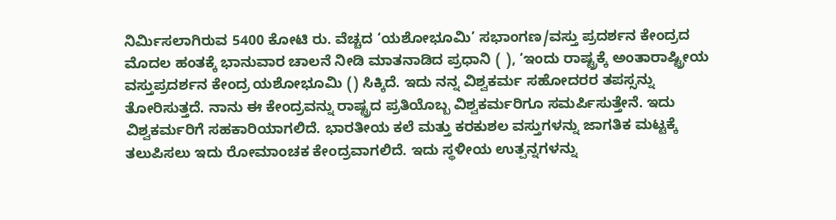ನಿರ್ಮಿಸಲಾಗಿರುವ 5400 ಕೋಟಿ ರು. ವೆಚ್ಚದ ‘ಯಶೋಭೂಮಿ’ ಸಭಾಂಗಣ/ವಸ್ತು ಪ್ರದರ್ಶನ ಕೇಂದ್ರದ ಮೊದಲ ಹಂತಕ್ಕೆ ಭಾನುವಾರ ಚಾಲನೆ ನೀಡಿ ಮಾತನಾಡಿದ ಪ್ರಧಾನಿ ( ), ‘ಇಂದು ರಾಷ್ಟ್ರಕ್ಕೆ ಅಂತಾರಾಷ್ಟ್ರೀಯ ವಸ್ತುಪ್ರದರ್ಶನ ಕೇಂದ್ರ ಯಶೋಭೂಮಿ () ಸಿಕ್ಕಿದೆ. ಇದು ನನ್ನ ವಿಶ್ವಕರ್ಮ ಸಹೋದರರ ತಪಸ್ಸನ್ನು ತೋರಿಸುತ್ತದೆ. ನಾನು ಈ ಕೇಂದ್ರವನ್ನು ರಾಷ್ಟ್ರದ ಪ್ರತಿಯೊಬ್ಬ ವಿಶ್ವಕರ್ಮರಿಗೂ ಸಮರ್ಪಿಸುತ್ತೇನೆ. ಇದು ವಿಶ್ವಕರ್ಮರಿಗೆ ಸಹಕಾರಿಯಾಗಲಿದೆ. ಭಾರತೀಯ ಕಲೆ ಮತ್ತು ಕರಕುಶಲ ವಸ್ತುಗಳನ್ನು ಜಾಗತಿಕ ಮಟ್ಟಕ್ಕೆ ತಲುಪಿಸಲು ಇದು ರೋಮಾಂಚಕ ಕೇಂದ್ರವಾಗಲಿದೆ. ಇದು ಸ್ಥಳೀಯ ಉತ್ಪನ್ನಗಳನ್ನು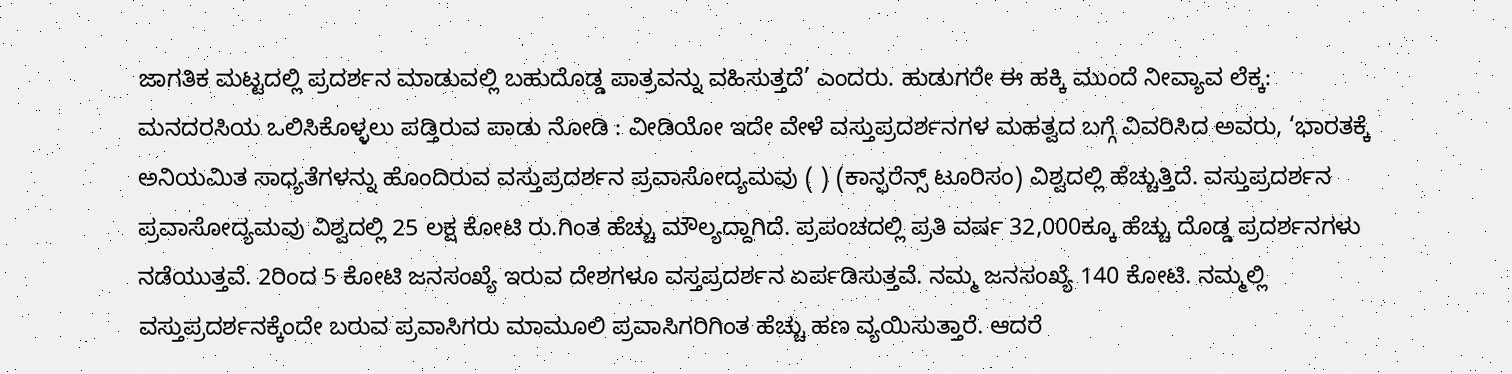ಜಾಗತಿಕ ಮಟ್ಟದಲ್ಲಿ ಪ್ರದರ್ಶನ ಮಾಡುವಲ್ಲಿ ಬಹುದೊಡ್ಡ ಪಾತ್ರವನ್ನು ವಹಿಸುತ್ತದೆ’ ಎಂದರು. ಹುಡುಗರೇ ಈ ಹಕ್ಕಿ ಮುಂದೆ ನೀವ್ಯಾವ ಲೆಕ್ಕ: ಮನದರಸಿಯ ಒಲಿಸಿಕೊಳ್ಳಲು ಪಡ್ತಿರುವ ಪಾಡು ನೋಡಿ : ವೀಡಿಯೋ ಇದೇ ವೇಳೆ ವಸ್ತುಪ್ರದರ್ಶನಗಳ ಮಹತ್ವದ ಬಗ್ಗೆ ವಿವರಿಸಿದ ಅವರು, ‘ಭಾರತಕ್ಕೆ ಅನಿಯಮಿತ ಸಾಧ್ಯತೆಗಳನ್ನು ಹೊಂದಿರುವ ವಸ್ತುಪ್ರದರ್ಶನ ಪ್ರವಾಸೋದ್ಯಮವು ( ) (ಕಾನ್ಫರೆನ್ಸ್‌ ಟೂರಿಸಂ) ವಿಶ್ವದಲ್ಲಿ ಹೆಚ್ಚುತ್ತಿದೆ. ವಸ್ತುಪ್ರದರ್ಶನ ಪ್ರವಾಸೋದ್ಯಮವು ವಿಶ್ವದಲ್ಲಿ 25 ಲಕ್ಷ ಕೋಟಿ ರು.ಗಿಂತ ಹೆಚ್ಚು ಮೌಲ್ಯದ್ದಾಗಿದೆ. ಪ್ರಪಂಚದಲ್ಲಿ ಪ್ರತಿ ವರ್ಷ 32,000ಕ್ಕೂ ಹೆಚ್ಚು ದೊಡ್ಡ ಪ್ರದರ್ಶನಗಳು ನಡೆಯುತ್ತವೆ. 2ರಿಂದ 5 ಕೋಟಿ ಜನಸಂಖ್ಯೆ ಇರುವ ದೇಶಗಳೂ ವಸ್ತಪ್ರದರ್ಶನ ಏರ್ಪಡಿಸುತ್ತವೆ. ನಮ್ಮ ಜನಸಂಖ್ಯೆ 140 ಕೋಟಿ. ನಮ್ಮಲ್ಲಿ ವಸ್ತುಪ್ರದರ್ಶನಕ್ಕೆಂದೇ ಬರುವ ಪ್ರವಾಸಿಗರು ಮಾಮೂಲಿ ಪ್ರವಾಸಿಗರಿಗಿಂತ ಹೆಚ್ಚು ಹಣ ವ್ಯಯಿಸುತ್ತಾರೆ. ಆದರೆ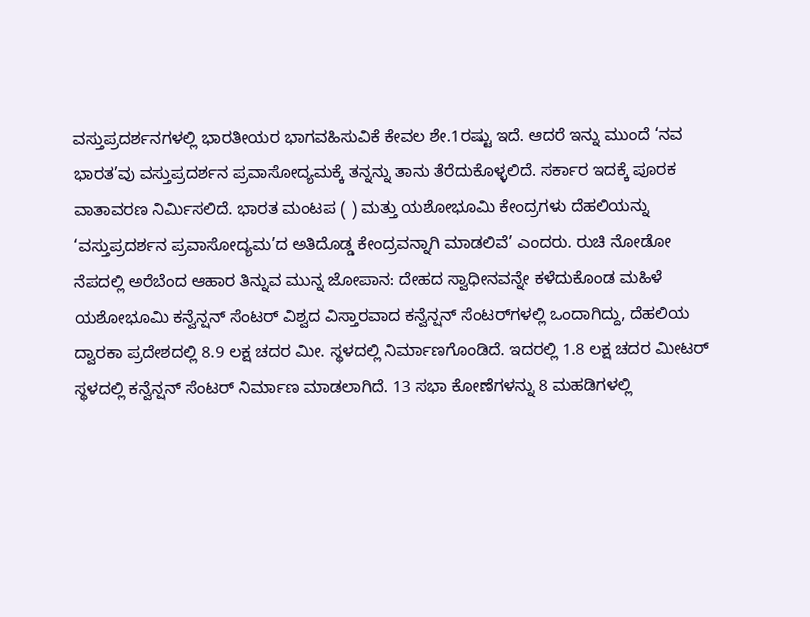ವಸ್ತುಪ್ರದರ್ಶನಗಳಲ್ಲಿ ಭಾರತೀಯರ ಭಾಗವಹಿಸುವಿಕೆ ಕೇವಲ ಶೇ.1ರಷ್ಟು ಇದೆ. ಆದರೆ ಇನ್ನು ಮುಂದೆ ‘ನವ ಭಾರತ’ವು ವಸ್ತುಪ್ರದರ್ಶನ ಪ್ರವಾಸೋದ್ಯಮಕ್ಕೆ ತನ್ನನ್ನು ತಾನು ತೆರೆದುಕೊಳ್ಳಲಿದೆ. ಸರ್ಕಾರ ಇದಕ್ಕೆ ಪೂರಕ ವಾತಾವರಣ ನಿರ್ಮಿಸಲಿದೆ. ಭಾರತ ಮಂಟಪ ( ) ಮತ್ತು ಯಶೋಭೂಮಿ ಕೇಂದ್ರಗಳು ದೆಹಲಿಯನ್ನು ‘ವಸ್ತುಪ್ರದರ್ಶನ ಪ್ರವಾಸೋದ್ಯಮ’ದ ಅತಿದೊಡ್ಡ ಕೇಂದ್ರವನ್ನಾಗಿ ಮಾಡಲಿವೆ’ ಎಂದರು. ರುಚಿ ನೋಡೋ ನೆಪದಲ್ಲಿ ಅರೆಬೆಂದ ಆಹಾರ ತಿನ್ನುವ ಮುನ್ನ ಜೋಪಾನ: ದೇಹದ ಸ್ವಾಧೀನವನ್ನೇ ಕಳೆದುಕೊಂಡ ಮಹಿಳೆ ಯಶೋಭೂಮಿ ಕನ್ವೆನ್ಷನ್‌ ಸೆಂಟರ್‌ ವಿಶ್ವದ ವಿಸ್ತಾರವಾದ ಕನ್ವೆನ್ಷನ್‌ ಸೆಂಟರ್‌ಗಳಲ್ಲಿ ಒಂದಾಗಿದ್ದು, ದೆಹಲಿಯ ದ್ವಾರಕಾ ಪ್ರದೇಶದಲ್ಲಿ 8.9 ಲಕ್ಷ ಚದರ ಮೀ. ಸ್ಥಳದಲ್ಲಿ ನಿರ್ಮಾಣಗೊಂಡಿದೆ. ಇದರಲ್ಲಿ 1.8 ಲಕ್ಷ ಚದರ ಮೀಟರ್‌ ಸ್ಥಳದಲ್ಲಿ ಕನ್ವೆನ್ಷನ್‌ ಸೆಂಟರ್‌ ನಿರ್ಮಾಣ ಮಾಡಲಾಗಿದೆ. 13 ಸಭಾ ಕೋಣೆಗಳನ್ನು 8 ಮಹಡಿಗಳಲ್ಲಿ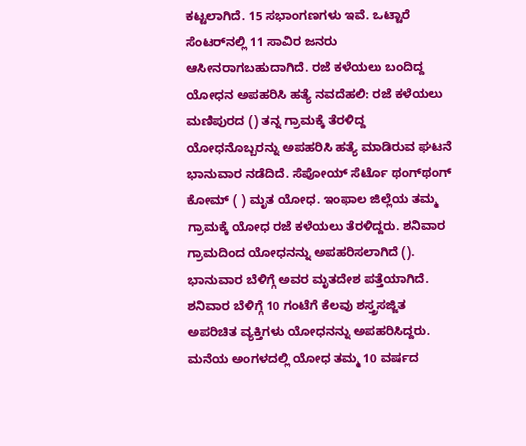ಕಟ್ಟಲಾಗಿದೆ. 15 ಸಭಾಂಗಣಗಳು ಇವೆ. ಒಟ್ಟಾರೆ ಸೆಂಟರ್‌ನಲ್ಲಿ 11 ಸಾವಿರ ಜನರು ಆಸೀನರಾಗಬಹುದಾಗಿದೆ. ರಜೆ ಕಳೆಯಲು ಬಂದಿದ್ದ ಯೋಧನ ಅಪಹರಿಸಿ ಹತ್ಯೆ ನವದೆಹಲಿ: ರಜೆ ಕಳೆಯಲು ಮಣಿಪುರದ () ತನ್ನ ಗ್ರಾಮಕ್ಕೆ ತೆರಳಿದ್ದ ಯೋಧನೊಬ್ಬರನ್ನು ಅಪಹರಿಸಿ ಹತ್ಯೆ ಮಾಡಿರುವ ಘಟನೆ ಭಾನುವಾರ ನಡೆದಿದೆ. ಸೆಪೋಯ್‌ ಸೆರ್ಟೊ ಥಂಗ್‌ಥಂಗ್‌ ಕೋಮ್‌ ( ) ಮೃತ ಯೋಧ. ಇಂಫಾಲ ಜಿಲ್ಲೆಯ ತಮ್ಮ ಗ್ರಾಮಕ್ಕೆ ಯೋಧ ರಜೆ ಕಳೆಯಲು ತೆರಳಿದ್ದರು. ಶನಿವಾರ ಗ್ರಾಮದಿಂದ ಯೋಧನನ್ನು ಅಪಹರಿಸಲಾಗಿದೆ (). ಭಾನುವಾರ ಬೆಳಿಗ್ಗೆ ಅವರ ಮೃತದೇಶ ಪತ್ತೆಯಾಗಿದೆ. ಶನಿವಾರ ಬೆಳಿಗ್ಗೆ 10 ಗಂಟೆಗೆ ಕೆಲವು ಶಸ್ತ್ರಸಜ್ಜಿತ ಅಪರಿಚಿತ ವ್ಯಕ್ತಿಗಳು ಯೋಧನನ್ನು ಅಪಹರಿಸಿದ್ದರು. ಮನೆಯ ಅಂಗಳದಲ್ಲಿ ಯೋಧ ತಮ್ಮ 10 ವರ್ಷದ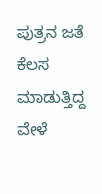ಪುತ್ರನ ಜತೆ ಕೆಲಸ ಮಾಡುತ್ತಿದ್ದ ವೇಳೆ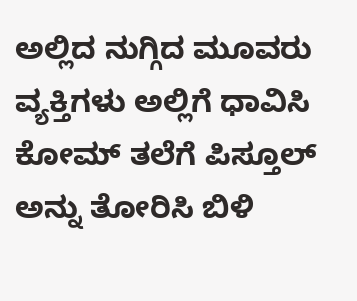ಅಲ್ಲಿದ ನುಗ್ಗಿದ ಮೂವರು ವ್ಯಕ್ತಿಗಳು ಅಲ್ಲಿಗೆ ಧಾವಿಸಿ ಕೋಮ್‌ ತಲೆಗೆ ಪಿಸ್ತೂಲ್‌ ಅನ್ನು ತೋರಿಸಿ ಬಿಳಿ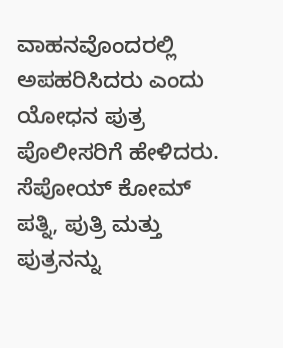ವಾಹನವೊಂದರಲ್ಲಿ ಅಪಹರಿಸಿದರು ಎಂದು ಯೋಧನ ಪುತ್ರ ಪೊಲೀಸರಿಗೆ ಹೇಳಿದರು. ಸೆಪೋಯ್‌ ಕೋಮ್‌ ಪತ್ನಿ, ಪುತ್ರಿ ಮತ್ತು ಪುತ್ರನನ್ನು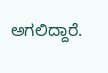ಅಗಲಿದ್ದಾರೆ.